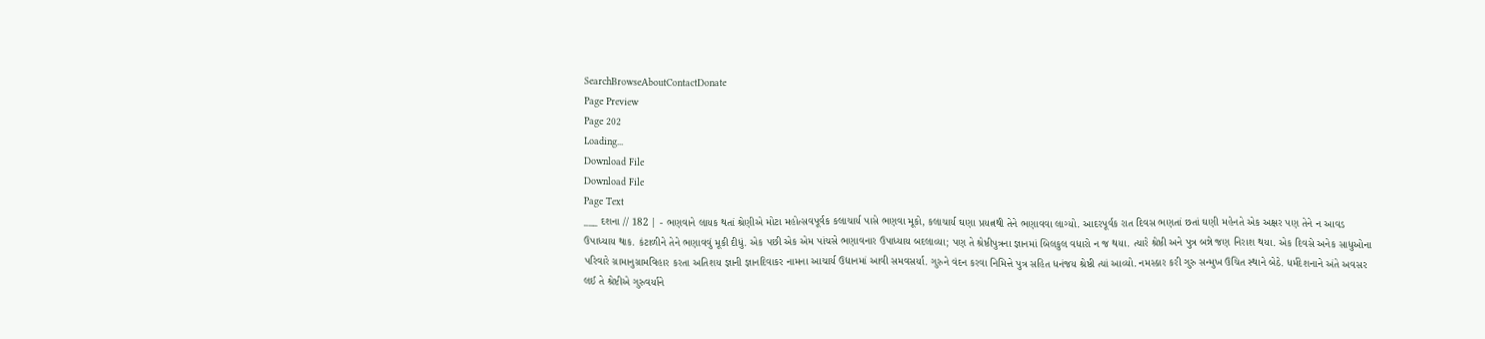SearchBrowseAboutContactDonate
Page Preview
Page 202
Loading...
Download File
Download File
Page Text
___ દશના // 182 | - ભણવાને લાયક થતાં શ્રેણીએ મોટા મહોત્સવપૂર્વક કલાચાર્ય પાસે ભણવા મૂકો, કલાચાર્ય ઘણા પ્રયત્નથી તેને ભણાવવા લાગ્યો. આદરપૂર્વક રાત દિવસ ભણતાં છતાં ઘણી મહેનતે એક અક્ષર પણ તેને ન આવડ ઉપાધ્યાય થાક. કંટાળીને તેને ભણાવવું મૂકી દીધું. એક પછી એક એમ પાંચસે ભણાવનાર ઉપાધ્યાય બદલાવ્યા; પણ તે શ્રેષ્ઠીપુત્રના જ્ઞાનમાં બિલકુલ વધારો ન જ થયા. ત્યારે શ્રેષ્ઠી અને પુત્ર બન્ને જણ નિરાશ થયા. એક દિવસે અનેક સાધુઓના પરિવારે ગ્રામાનુગ્રામવિહાર કરતા અતિશય જ્ઞાની જ્ઞાનદિવાકર નામના આચાર્ય ઉદ્યાનમાં આવી સમવસર્યા. ગુરુને વંદન કરવા નિમિત્તે પુત્ર સહિત ધનંજય શ્રેષ્ઠી ત્યાં આવ્યો. નમસ્કાર કરી ગુરુ સન્મુખ ઉચિત સ્થાને બેઠે. ધર્મદેશનાને અંતે અવસર લઈ તે શ્રેષ્ટીએ ગુરુવર્યાને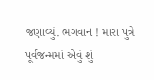જણાવ્યું. ભગવાન ! મારા પુત્રે પૂર્વજન્મમાં એવું શું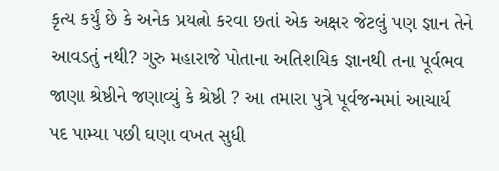કૃત્ય કર્યું છે કે અનેક પ્રયત્નો કરવા છતાં એક અક્ષર જેટલું પણ જ્ઞાન તેને આવડતું નથી? ગુરુ મહારાજે પોતાના અતિશયિક જ્ઞાનથી તના પૂર્વભવ જાણા શ્રેષ્ઠીને જણાવ્યું કે શ્રેષ્ઠી ? આ તમારા પુત્રે પૂર્વજન્મમાં આચાર્ય પદ પામ્યા પછી ઘણા વખત સુધી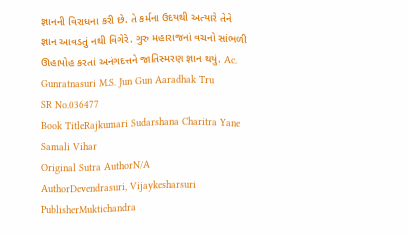જ્ઞાનની વિરાધના કરી છે. તે કર્મના ઉદયથી અત્યારે તેને જ્ઞાન આવડતું નથી વિગેરે. ગુરુ મહારાજનાં વચનો સાંભળી ઊહાપોહ કરતાં અનંગદત્તને જાતિસ્મરણ જ્ઞાન થયું. Ac. Gunratnasuri M.S. Jun Gun Aaradhak Tru
SR No.036477
Book TitleRajkumari Sudarshana Charitra Yane Samali Vihar
Original Sutra AuthorN/A
AuthorDevendrasuri, Vijaykesharsuri
PublisherMuktichandra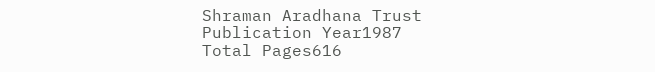Shraman Aradhana Trust
Publication Year1987
Total Pages616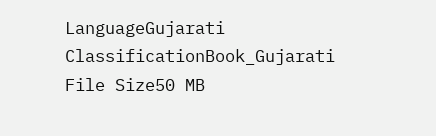LanguageGujarati
ClassificationBook_Gujarati
File Size50 MB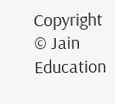Copyright © Jain Education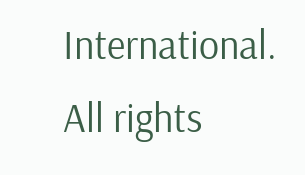International. All rights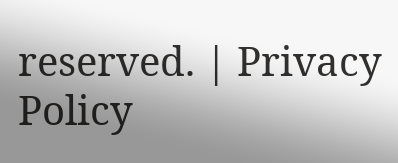reserved. | Privacy Policy